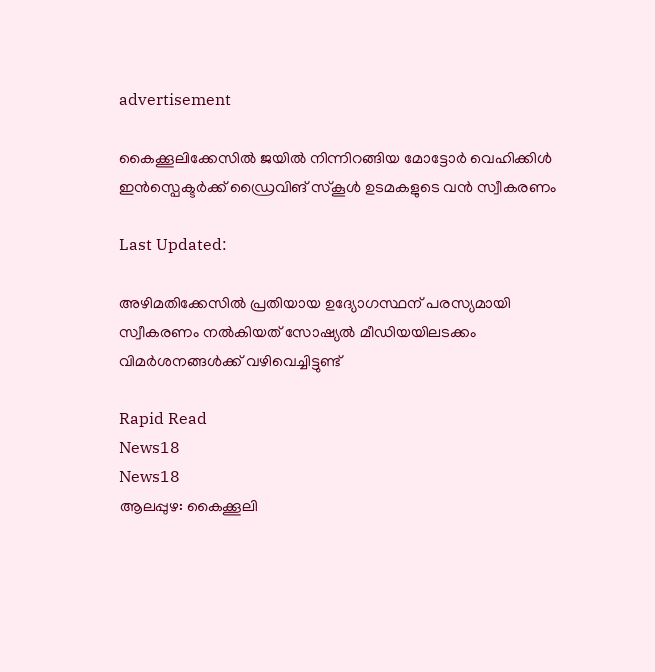advertisement

കൈക്കൂലിക്കേസിൽ ജയിൽ നിന്നിറങ്ങിയ മോട്ടോർ വെഹിക്കിൾ ഇൻസ്പെക്ടർക്ക് ഡ്രൈവിങ് സ്കൂൾ ഉടമകളുടെ വൻ സ്വീകരണം‌

Last Updated:

അഴിമതിക്കേസിൽ പ്രതിയായ ഉദ്യോഗസ്ഥന് പരസ്യമായി സ്വീകരണം നൽകിയത് സോഷ്യൽ മീഡിയയിലടക്കം വിമർശനങ്ങൾക്ക് വഴിവെച്ചിട്ടുണ്ട്

Rapid Read
News18
News18
ആലപ്പുഴ: കൈക്കൂലി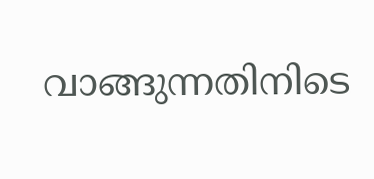വാങ്ങുന്നതിനിടെ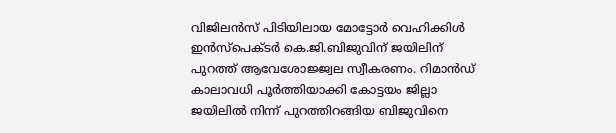വിജിലൻസ് പിടിയിലായ മോട്ടോർ വെഹിക്കിൾ ഇൻസ്പെക്ടർ കെ.ജി.ബിജുവിന് ജയിലിന് പുറത്ത് ആവേശോജ്ജ്വല സ്വീകരണം. റിമാൻഡ് കാലാവധി പൂർത്തിയാക്കി കോട്ടയം ജില്ലാ ജയിലിൽ നിന്ന് പുറത്തിറങ്ങിയ ബിജുവിനെ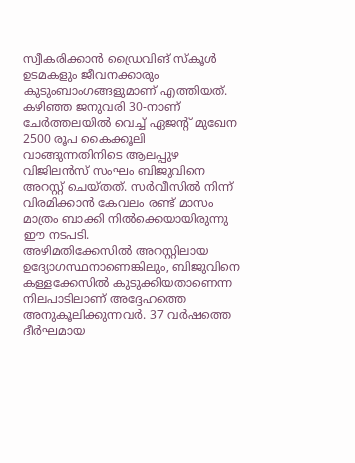സ്വീകരിക്കാൻ ഡ്രൈവിങ് സ്കൂൾ ഉടമകളും ജീവനക്കാരും കുടുംബാംഗങ്ങളുമാണ് എത്തിയത്.
കഴിഞ്ഞ ജനുവരി 30-നാണ് ചേർത്തലയിൽ വെച്ച് ഏജന്റ് മുഖേന 2500 രൂപ കൈക്കൂലി വാങ്ങുന്നതിനിടെ ആലപ്പുഴ വിജിലൻസ് സംഘം ബിജുവിനെ അറസ്റ്റ് ചെയ്തത്. സർവീസിൽ നിന്ന് വിരമിക്കാൻ കേവലം രണ്ട് മാസം മാത്രം ബാക്കി നിൽക്കെയായിരുന്നു ഈ നടപടി.
അഴിമതിക്കേസിൽ അറസ്റ്റിലായ ഉദ്യോഗസ്ഥനാണെങ്കിലും, ബിജുവിനെ കള്ളക്കേസിൽ കുടുക്കിയതാണെന്ന നിലപാടിലാണ് അദ്ദേഹത്തെ അനുകൂലിക്കുന്നവർ. 37 വർഷത്തെ ദീർഘമായ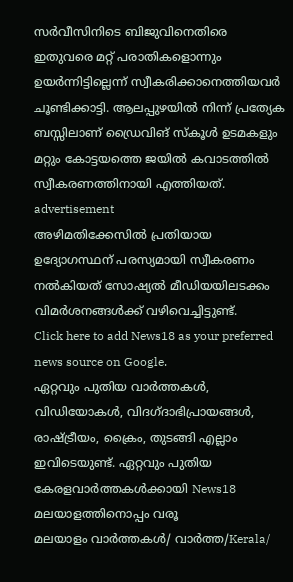സർവീസിനിടെ ബിജുവിനെതിരെ ഇതുവരെ മറ്റ് പരാതികളൊന്നും ഉയർന്നിട്ടില്ലെന്ന് സ്വീകരിക്കാനെത്തിയവർ ചൂണ്ടിക്കാട്ടി. ആലപ്പുഴയിൽ നിന്ന് പ്രത്യേക ബസ്സിലാണ് ഡ്രൈവിങ് സ്കൂൾ ഉടമകളും മറ്റും കോട്ടയത്തെ ജയിൽ കവാടത്തിൽ സ്വീകരണത്തിനായി എത്തിയത്.
advertisement
അഴിമതിക്കേസിൽ പ്രതിയായ ഉദ്യോഗസ്ഥന് പരസ്യമായി സ്വീകരണം നൽകിയത് സോഷ്യൽ മീഡിയയിലടക്കം വിമർശനങ്ങൾക്ക് വഴിവെച്ചിട്ടുണ്ട്.
Click here to add News18 as your preferred news source on Google.
ഏറ്റവും പുതിയ വാർത്തകൾ, വിഡിയോകൾ, വിദഗ്ദാഭിപ്രായങ്ങൾ, രാഷ്ട്രീയം, ക്രൈം, തുടങ്ങി എല്ലാം ഇവിടെയുണ്ട്. ഏറ്റവും പുതിയ കേരളവാർത്തകൾക്കായി News18 മലയാളത്തിനൊപ്പം വരൂ
മലയാളം വാർത്തകൾ/ വാർത്ത/Kerala/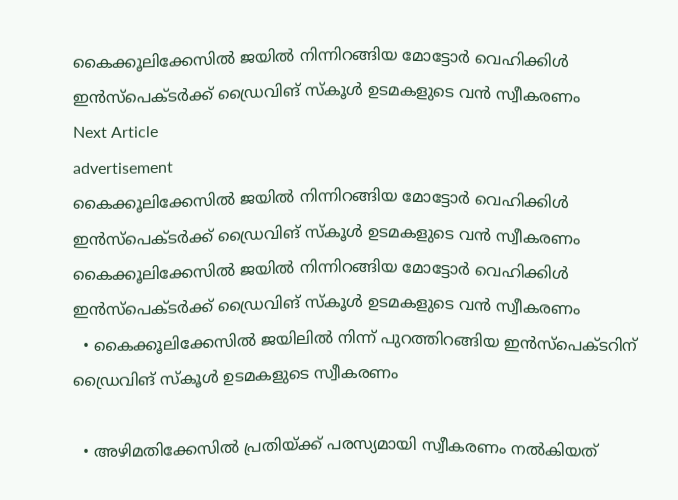കൈക്കൂലിക്കേസിൽ ജയിൽ നിന്നിറങ്ങിയ മോട്ടോർ വെഹിക്കിൾ ഇൻസ്പെക്ടർക്ക് ഡ്രൈവിങ് സ്കൂൾ ഉടമകളുടെ വൻ സ്വീകരണം‌
Next Article
advertisement
കൈക്കൂലിക്കേസിൽ ജയിൽ നിന്നിറങ്ങിയ മോട്ടോർ വെഹിക്കിൾ ഇൻസ്പെക്ടർക്ക് ഡ്രൈവിങ് സ്കൂൾ ഉടമകളുടെ വൻ സ്വീകരണം‌
കൈക്കൂലിക്കേസിൽ ജയിൽ നിന്നിറങ്ങിയ മോട്ടോർ വെഹിക്കിൾ ഇൻസ്പെക്ടർക്ക് ഡ്രൈവിങ് സ്കൂൾ ഉടമകളുടെ വൻ സ്വീകരണം‌
  • കൈക്കൂലിക്കേസിൽ ജയിലിൽ നിന്ന് പുറത്തിറങ്ങിയ ഇൻസ്പെക്ടറിന് ഡ്രൈവിങ് സ്കൂൾ ഉടമകളുടെ സ്വീകരണം

  • അഴിമതിക്കേസിൽ പ്രതിയ്ക്ക് പരസ്യമായി സ്വീകരണം നൽകിയത്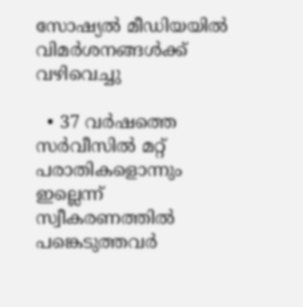സോഷ്യൽ മീഡിയയിൽ വിമർശനങ്ങൾക്ക് വഴിവെച്ചു

  • 37 വർഷത്തെ സർവീസിൽ മറ്റ് പരാതികളൊന്നും ഇല്ലെന്ന് സ്വീകരണത്തിൽ പങ്കെടുത്തവർ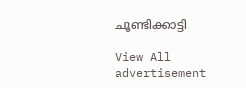ചൂണ്ടിക്കാട്ടി

View All
advertisement